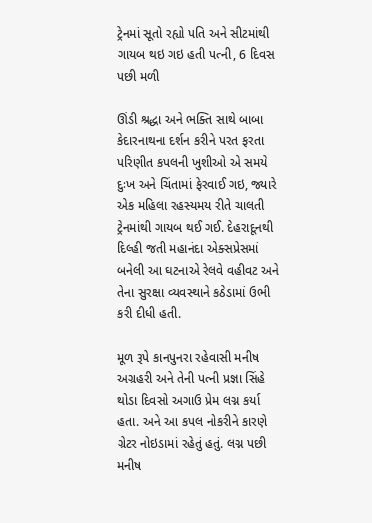ટ્રેનમાં સૂતો રહ્યો પતિ અને સીટમાંથી ગાયબ થઇ ગઇ હતી પત્ની, 6 દિવસ પછી મળી

ઊંડી શ્રદ્ધા અને ભક્તિ સાથે બાબા કેદારનાથના દર્શન કરીને પરત ફરતા પરિણીત કપલની ખુશીઓ એ સમયે દુઃખ અને ચિંતામાં ફેરવાઈ ગઇ, જ્યારે એક મહિલા રહસ્યમય રીતે ચાલતી ટ્રેનમાંથી ગાયબ થઈ ગઈ. દેહરાદૂનથી દિલ્હી જતી મહાનંદા એક્સપ્રેસમાં બનેલી આ ઘટનાએ રેલવે વહીવટ અને તેના સુરક્ષા વ્યવસ્થાને કઠેડામાં ઉભી કરી દીધી હતી.

મૂળ રૂપે કાનપુનરા રહેવાસી મનીષ અગ્રહરી અને તેની પત્ની પ્રજ્ઞા સિંહે થોડા દિવસો અગાઉ પ્રેમ લગ્ન કર્યા હતા. અને આ કપલ નોકરીને કારણે ગ્રેટર નોઇડામાં રહેતું હતું. લગ્ન પછી મનીષ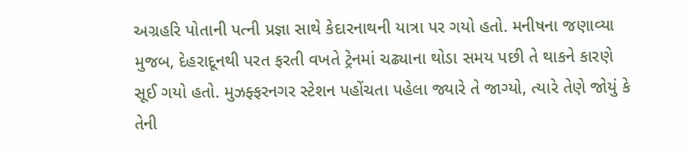અગ્રહરિ પોતાની પત્ની પ્રજ્ઞા સાથે કેદારનાથની યાત્રા પર ગયો હતો. મનીષના જણાવ્યા મુજબ, દેહરાદૂનથી પરત ફરતી વખતે ટ્રેનમાં ચઢ્યાના થોડા સમય પછી તે થાકને કારણે સૂઈ ગયો હતો. મુઝફ્ફરનગર સ્ટેશન પહોંચતા પહેલા જ્યારે તે જાગ્યો, ત્યારે તેણે જોયું કે તેની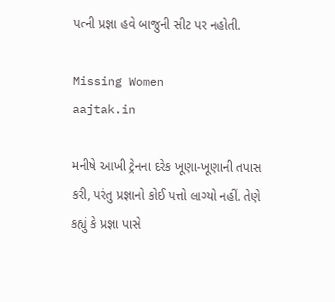પત્ની પ્રજ્ઞા હવે બાજુની સીટ પર નહોતી.

Missing Women
aajtak.in

મનીષે આખી ટ્રેનના દરેક ખૂણા-ખૂણાની તપાસ કરી, પરંતુ પ્રજ્ઞાનો કોઈ પત્તો લાગ્યો નહીં. તેણે કહ્યું કે પ્રજ્ઞા પાસે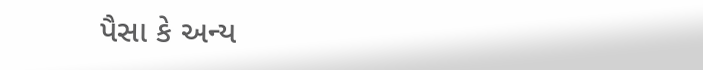પૈસા કે અન્ય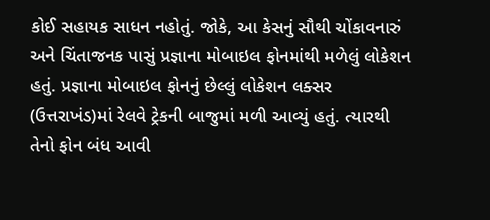કોઈ સહાયક સાધન નહોતું. જોકે, આ કેસનું સૌથી ચોંકાવનારું અને ચિંતાજનક પાસું પ્રજ્ઞાના મોબાઇલ ફોનમાંથી મળેલું લોકેશન હતું. પ્રજ્ઞાના મોબાઇલ ફોનનું છેલ્લું લોકેશન લક્સર (ઉત્તરાખંડ)માં રેલવે ટ્રેકની બાજુમાં મળી આવ્યું હતું. ત્યારથી તેનો ફોન બંધ આવી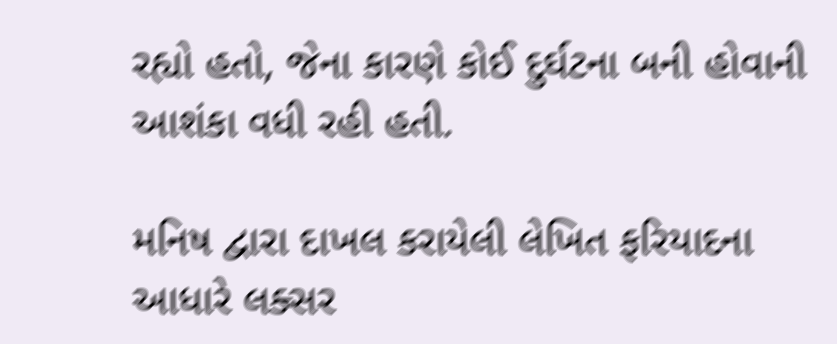રહ્યો હતો, જેના કારણે કોઈ દુર્ઘટના બની હોવાની આશંકા વધી રહી હતી.

મનિષ દ્વારા દાખલ કરાયેલી લેખિત ફરિયાદના આધારે લક્સર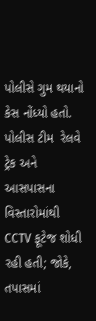પોલીસે ગુમ થયાનો કેસ નોંધ્યો હતો. પોલીસ ટીમ  રેલવે ટ્રેક અને આસપાસના વિસ્તારોમાંથી CCTV ફૂટેજ શોધી રહી હતી; જોકે, તપાસમાં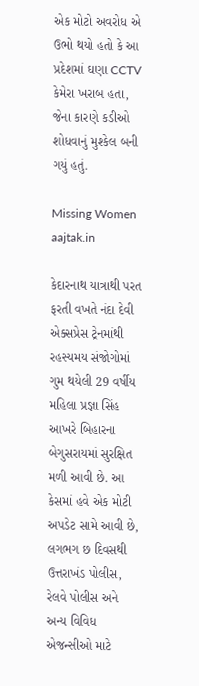એક મોટો અવરોધ એ ઉભો થયો હતો કે આ પ્રદેશમાં ઘણા CCTV કેમેરા ખરાબ હતા, જેના કારણે કડીઓ શોધવાનું મુશ્કેલ બની ગયું હતું.

Missing Women
aajtak.in

કેદારનાથ યાત્રાથી પરત ફરતી વખતે નંદા દેવી એક્સપ્રેસ ટ્રેનમાંથી રહસ્યમય સંજોગોમાં ગુમ થયેલી 29 વર્ષીય મહિલા પ્રજ્ઞા સિંહ આખરે બિહારના બેગુસરાયમાં સુરક્ષિત મળી આવી છે. આ કેસમાં હવે એક મોટી અપડેટ સામે આવી છે, લગભગ છ દિવસથી ઉત્તરાખંડ પોલીસ, રેલવે પોલીસ અને અન્ય વિવિધ એજન્સીઓ માટે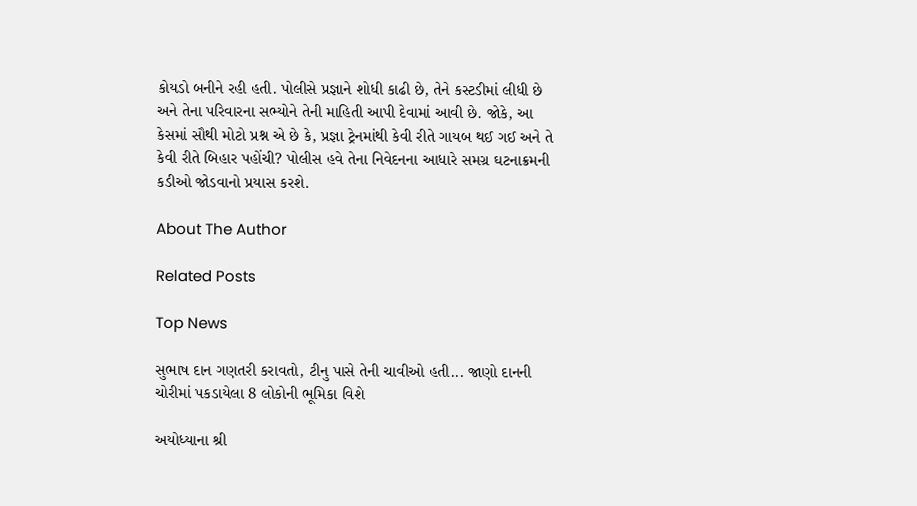કોયડો બનીને રહી હતી. પોલીસે પ્રજ્ઞાને શોધી કાઢી છે, તેને કસ્ટડીમાં લીધી છે અને તેના પરિવારના સભ્યોને તેની માહિતી આપી દેવામાં આવી છે. જોકે, આ કેસમાં સૌથી મોટો પ્રશ્ન એ છે કે, પ્રજ્ઞા ટ્રેનમાંથી કેવી રીતે ગાયબ થઈ ગઈ અને તે કેવી રીતે બિહાર પહોંચી? પોલીસ હવે તેના નિવેદનના આધારે સમગ્ર ઘટનાક્રમની કડીઓ જોડવાનો પ્રયાસ કરશે.

About The Author

Related Posts

Top News

સુભાષ દાન ગણતરી કરાવતો, ટીનુ પાસે તેની ચાવીઓ હતી... જાણો દાનની ચોરીમાં પકડાયેલા 8 લોકોની ભૂમિકા વિશે

અયોધ્યાના શ્રી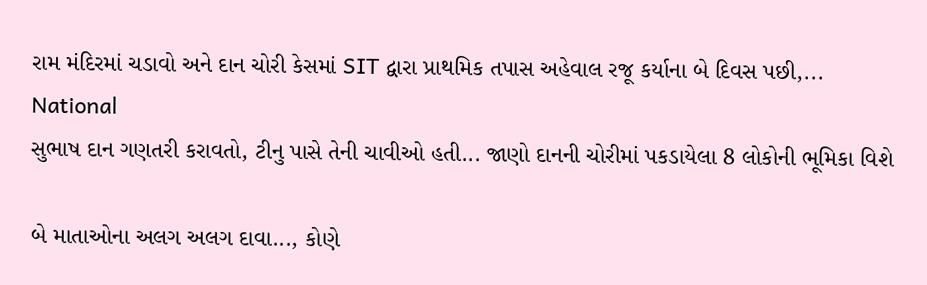રામ મંદિરમાં ચડાવો અને દાન ચોરી કેસમાં SIT દ્વારા પ્રાથમિક તપાસ અહેવાલ રજૂ કર્યાના બે દિવસ પછી,...
National
સુભાષ દાન ગણતરી કરાવતો, ટીનુ પાસે તેની ચાવીઓ હતી... જાણો દાનની ચોરીમાં પકડાયેલા 8 લોકોની ભૂમિકા વિશે

બે માતાઓના અલગ અલગ દાવા..., કોણે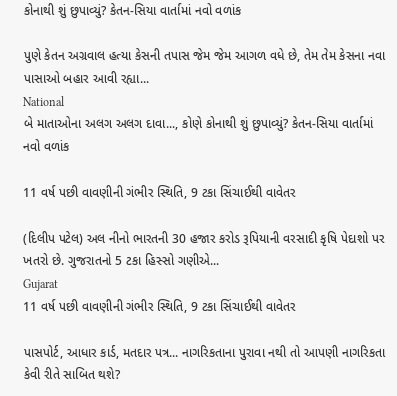કોનાથી શું છુપાવ્યું? કેતન-સિયા વાર્તામાં નવો વળાંક

પુણે કેતન અગ્રવાલ હત્યા કેસની તપાસ જેમ જેમ આગળ વધે છે, તેમ તેમ કેસના નવા પાસાઓ બહાર આવી રહ્યા...
National
બે માતાઓના અલગ અલગ દાવા..., કોણે કોનાથી શું છુપાવ્યું? કેતન-સિયા વાર્તામાં નવો વળાંક

11 વર્ષ પછી વાવણીની ગંભીર સ્થિતિ, 9 ટકા સિંચાઈથી વાવેતર

(દિલીપ પટેલ) અલ નીનો ભારતની 30 હજાર કરોડ રૂપિયાની વરસાદી કૃષિ પેદાશો પર ખતરો છે. ગુજરાતનો 5 ટકા હિસ્સો ગણીએ...
Gujarat
11 વર્ષ પછી વાવણીની ગંભીર સ્થિતિ, 9 ટકા સિંચાઈથી વાવેતર

પાસપોર્ટ, આધાર કાર્ડ, મતદાર પત્ર... નાગરિકતાના પુરાવા નથી તો આપણી નાગરિકતા કેવી રીતે સાબિત થશે?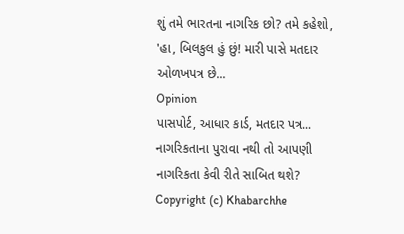શું તમે ભારતના નાગરિક છો? તમે કહેશો, 'હા, બિલકુલ હું છું! મારી પાસે મતદાર ઓળખપત્ર છે...
Opinion
પાસપોર્ટ, આધાર કાર્ડ, મતદાર પત્ર... નાગરિકતાના પુરાવા નથી તો આપણી નાગરિકતા કેવી રીતે સાબિત થશે?
Copyright (c) Khabarchhe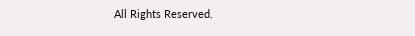All Rights Reserved.